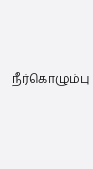நீர்கொழும்பு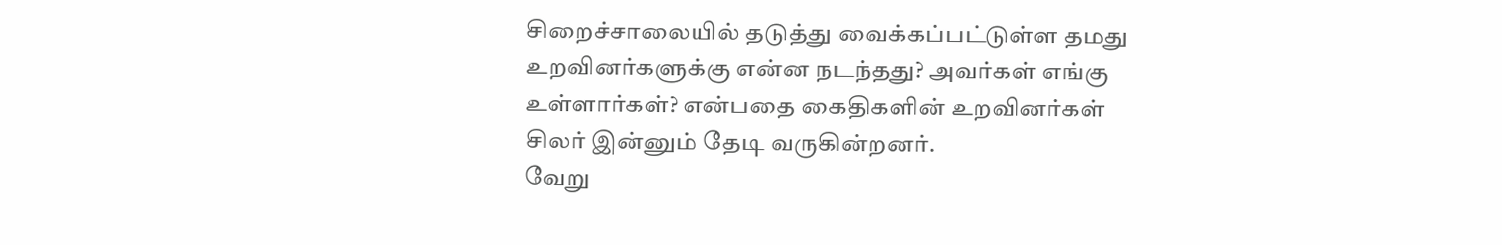சிறைச்சாலையில் தடுத்து வைக்கப்பட்டுள்ள தமது உறவினர்களுக்கு என்ன நடந்தது? அவர்கள் எங்கு உள்ளார்கள்? என்பதை கைதிகளின் உறவினர்கள் சிலர் இன்னும் தேடி வருகின்றனர்.
வேறு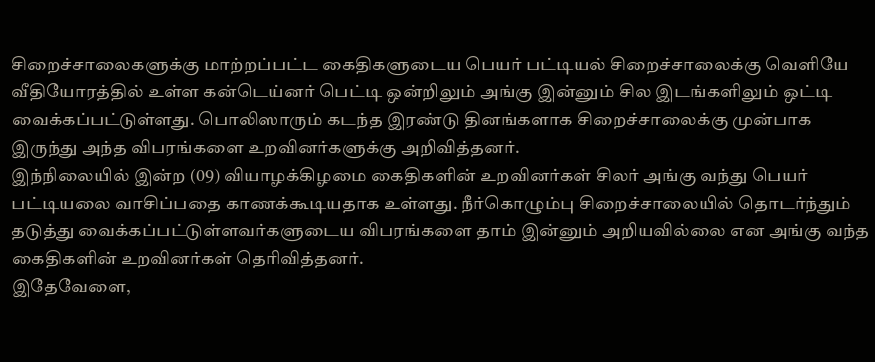சிறைச்சாலைகளுக்கு மாற்றப்பட்ட கைதிகளுடைய பெயர் பட்டியல் சிறைச்சாலைக்கு வெளியே வீதியோரத்தில் உள்ள கன்டெய்னர் பெட்டி ஒன்றிலும் அங்கு இன்னும் சில இடங்களிலும் ஒட்டி வைக்கப்பட்டுள்ளது. பொலிஸாரும் கடந்த இரண்டு தினங்களாக சிறைச்சாலைக்கு முன்பாக இருந்து அந்த விபரங்களை உறவினர்களுக்கு அறிவித்தனர்.
இந்நிலையில் இன்ற (09) வியாழக்கிழமை கைதிகளின் உறவினர்கள் சிலர் அங்கு வந்து பெயர் பட்டியலை வாசிப்பதை காணக்கூடியதாக உள்ளது. நீர்கொழும்பு சிறைச்சாலையில் தொடர்ந்தும் தடுத்து வைக்கப்பட்டுள்ளவர்களுடைய விபரங்களை தாம் இன்னும் அறியவில்லை என அங்கு வந்த கைதிகளின் உறவினர்கள் தெரிவித்தனர்.
இதேவேளை,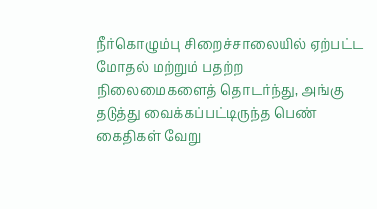நீர்கொழும்பு சிறைச்சாலையில் ஏற்பட்ட மோதல் மற்றும் பதற்ற நிலைமைகளைத் தொடர்ந்து, அங்கு தடுத்து வைக்கப்பட்டிருந்த பெண் கைதிகள் வேறு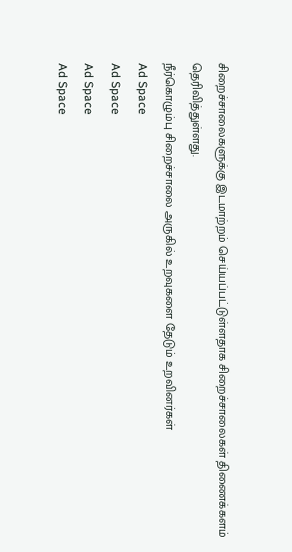சிறைச்சாலைகளுக்கு இடமாற்றம் செய்யப்பட்டுள்ளதாக சிறைச்சாலைகள் திணைக்களம் தெரிவித்துள்ளது.
நீர்கொழும்பு சிறைச்சாலை அருகில் உறவுகளை தேடும் உறவினர்கள்
Ad Space
Ad Space
Ad Space
Ad Space